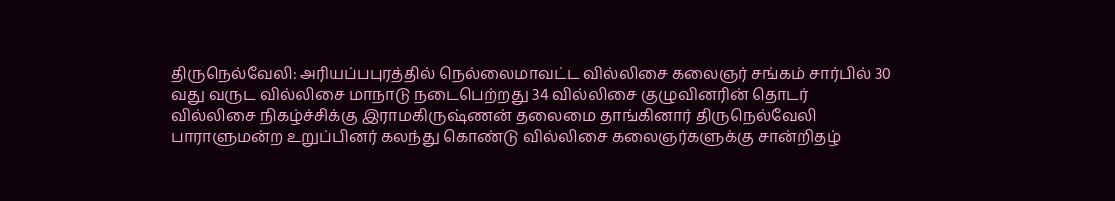திருநெல்வேலி: அரியப்பபுரத்தில் நெல்லைமாவட்ட வில்லிசை கலைஞர் சங்கம் சார்பில் 30 வது வருட வில்லிசை மாநாடு நடைபெற்றது 34 வில்லிசை குழுவினரின் தொடர் வில்லிசை நிகழ்ச்சிக்கு இராமகிருஷ்ணன் தலைமை தாங்கினார் திருநெல்வேலி பாராளுமன்ற உறுப்பினர் கலந்து கொண்டு வில்லிசை கலைஞர்களுக்கு சான்றிதழ்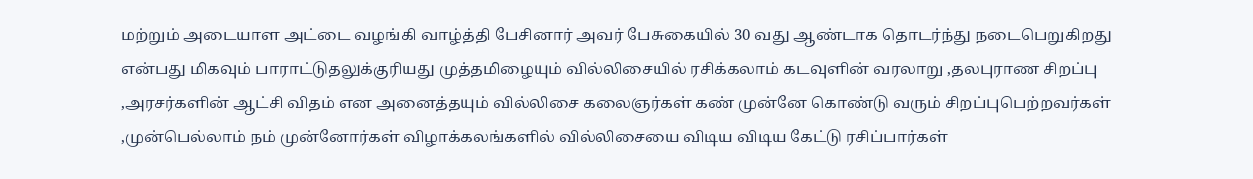மற்றும் அடையாள அட்டை வழங்கி வாழ்த்தி பேசினார் அவர் பேசுகையில் 30 வது ஆண்டாக தொடர்ந்து நடைபெறுகிறது என்பது மிகவும் பாராட்டுதலுக்குரியது முத்தமிழையும் வில்லிசையில் ரசிக்கலாம் கடவுளின் வரலாறு ,தலபுராண சிறப்பு ,அரசர்களின் ஆட்சி விதம் என அனைத்தயும் வில்லிசை கலைஞர்கள் கண் முன்னே கொண்டு வரும் சிறப்புபெற்றவர்கள் ,முன்பெல்லாம் நம் முன்னோர்கள் விழாக்கலங்களில் வில்லிசையை விடிய விடிய கேட்டு ரசிப்பார்கள்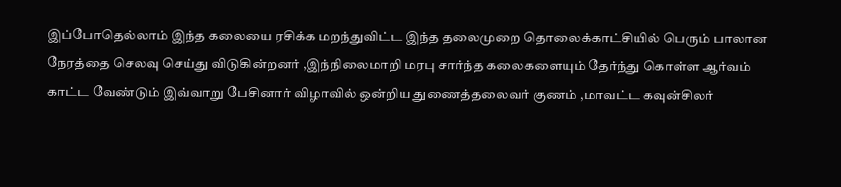இப்போதெல்லாம் இந்த கலையை ரசிக்க மறந்துவிட்ட இந்த தலைமுறை தொலைக்காட்சியில் பெரும் பாலான நேரத்தை செலவு செய்து விடுகின்றனர் ,இந்நிலைமாறி மரபு சார்ந்த கலைகளையும் தேர்ந்து கொள்ள ஆர்வம் காட்ட வேண்டும் இவ்வாறு பேசினார் விழாவில் ஒன்றிய துணைத்தலைவர் குணம் ,மாவட்ட கவுன்சிலர்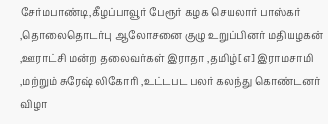சேர்மபாண்டி,கீழப்பாவூர் பேரூர் கழக செயலார் பாஸ்கர் ,தொலைதொடர்பு ஆலோசனை குழு உறுப்பினர் மதியழகன் ,ஊராட்சி மன்ற தலைவர்கள் இராதா ,தமிழ்[எ] இராமசாமி ,மற்றும் சுரேஷ் லிகோரி ,உட்டபட பலர் கலந்து கொண்டனர் விழா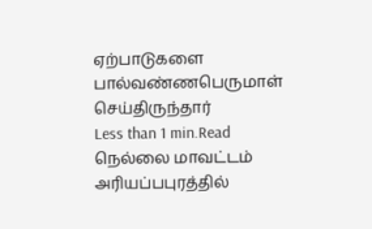ஏற்பாடுகளை பால்வண்ணபெருமாள் செய்திருந்தார்
Less than 1 min.Read
நெல்லை மாவட்டம் அரியப்பபுரத்தில்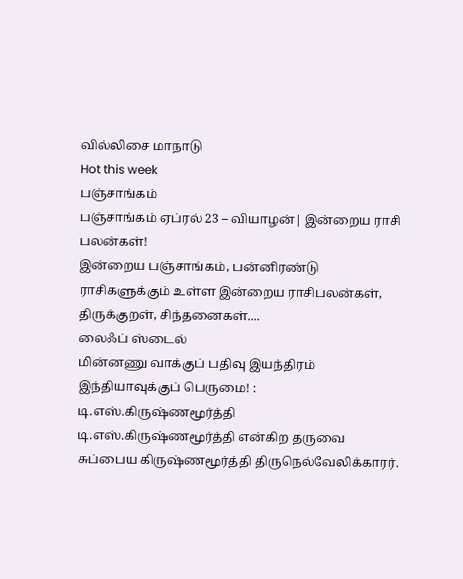வில்லிசை மாநாடு
Hot this week
பஞ்சாங்கம்
பஞ்சாங்கம் ஏப்ரல் 23 – வியாழன்| இன்றைய ராசி பலன்கள்!
இன்றைய பஞ்சாங்கம், பன்னிரண்டு ராசிகளுக்கும் உள்ள இன்றைய ராசிபலன்கள், திருக்குறள், சிந்தனைகள்....
லைஃப் ஸ்டைல்
மின்னணு வாக்குப் பதிவு இயந்திரம் இந்தியாவுக்குப் பெருமை! : டி.எஸ்.கிருஷ்ணமூர்த்தி
டி.எஸ்.கிருஷ்ணமூர்த்தி என்கிற தருவை சுப்பைய கிருஷ்ணமூர்த்தி திருநெல்வேலிக்காரர்.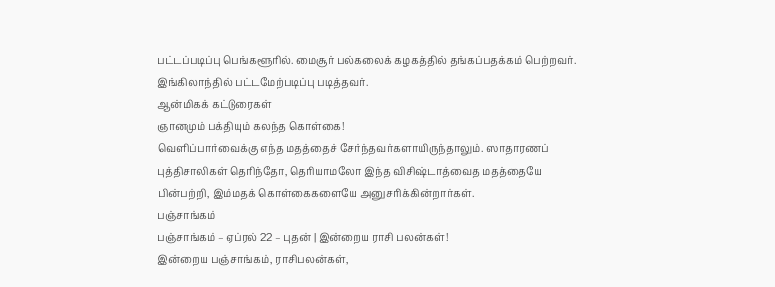பட்டப்படிப்பு பெங்களூரில். மைசூர் பல்கலைக் கழகத்தில் தங்கப்பதக்கம் பெற்றவர். இங்கிலாந்தில் பட்டமேற்படிப்பு படித்தவர்.
ஆன்மிகக் கட்டுரைகள்
ஞானமும் பக்தியும் கலந்த கொள்கை!
வெளிப்பார்வைக்கு எந்த மதத்தைச் சேர்ந்தவர்களாயிருந்தாலும். ஸாதாரணப் புத்திசாலிகள் தெரிந்தோ, தெரியாமலோ இந்த விசிஷ்டாத்வைத மதத்தையே பின்பற்றி, இம்மதக் கொள்கைகளையே அனுசரிக்கின்றார்கள்.
பஞ்சாங்கம்
பஞ்சாங்கம் – ஏப்ரல் 22 – புதன் | இன்றைய ராசி பலன்கள்!
இன்றைய பஞ்சாங்கம், ராசிபலன்கள்,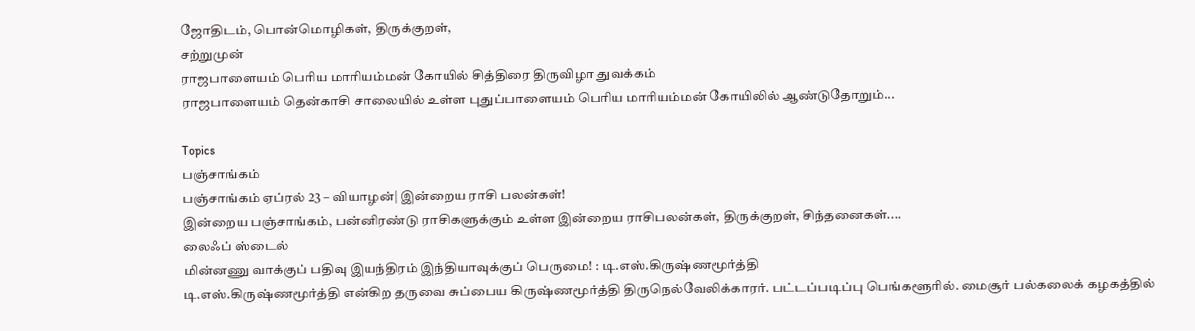ஜோதிடம், பொன்மொழிகள், திருக்குறள்,
சற்றுமுன்
ராஜபாளையம் பெரிய மாரியம்மன் கோயில் சித்திரை திருவிழா துவக்கம்
ராஜபாளையம் தென்காசி சாலையில் உள்ள புதுப்பாளையம் பெரிய மாரியம்மன் கோயிலில் ஆண்டுதோறும்...

Topics
பஞ்சாங்கம்
பஞ்சாங்கம் ஏப்ரல் 23 – வியாழன்| இன்றைய ராசி பலன்கள்!
இன்றைய பஞ்சாங்கம், பன்னிரண்டு ராசிகளுக்கும் உள்ள இன்றைய ராசிபலன்கள், திருக்குறள், சிந்தனைகள்....
லைஃப் ஸ்டைல்
மின்னணு வாக்குப் பதிவு இயந்திரம் இந்தியாவுக்குப் பெருமை! : டி.எஸ்.கிருஷ்ணமூர்த்தி
டி.எஸ்.கிருஷ்ணமூர்த்தி என்கிற தருவை சுப்பைய கிருஷ்ணமூர்த்தி திருநெல்வேலிக்காரர். பட்டப்படிப்பு பெங்களூரில். மைசூர் பல்கலைக் கழகத்தில்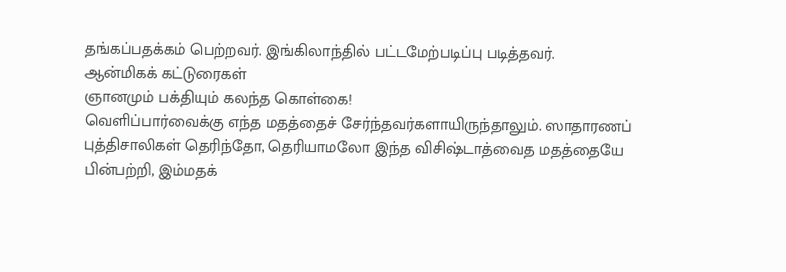தங்கப்பதக்கம் பெற்றவர். இங்கிலாந்தில் பட்டமேற்படிப்பு படித்தவர்.
ஆன்மிகக் கட்டுரைகள்
ஞானமும் பக்தியும் கலந்த கொள்கை!
வெளிப்பார்வைக்கு எந்த மதத்தைச் சேர்ந்தவர்களாயிருந்தாலும். ஸாதாரணப் புத்திசாலிகள் தெரிந்தோ, தெரியாமலோ இந்த விசிஷ்டாத்வைத மதத்தையே பின்பற்றி, இம்மதக்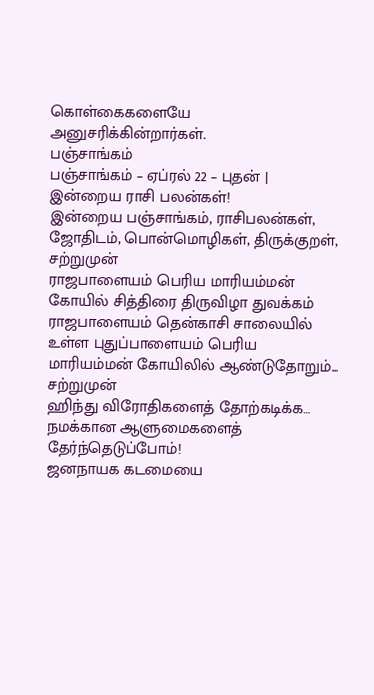கொள்கைகளையே அனுசரிக்கின்றார்கள்.
பஞ்சாங்கம்
பஞ்சாங்கம் – ஏப்ரல் 22 – புதன் | இன்றைய ராசி பலன்கள்!
இன்றைய பஞ்சாங்கம், ராசிபலன்கள், ஜோதிடம், பொன்மொழிகள், திருக்குறள்,
சற்றுமுன்
ராஜபாளையம் பெரிய மாரியம்மன் கோயில் சித்திரை திருவிழா துவக்கம்
ராஜபாளையம் தென்காசி சாலையில் உள்ள புதுப்பாளையம் பெரிய மாரியம்மன் கோயிலில் ஆண்டுதோறும்...
சற்றுமுன்
ஹிந்து விரோதிகளைத் தோற்கடிக்க… நமக்கான ஆளுமைகளைத் தேர்ந்தெடுப்போம்!
ஜனநாயக கடமையை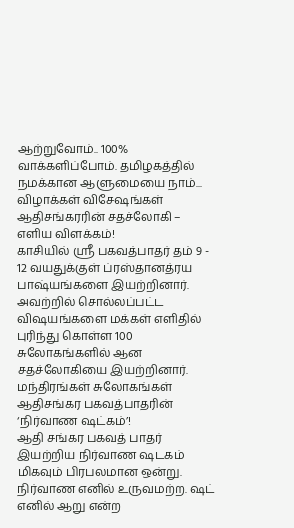ஆற்றுவோம்.. 100% வாக்களிப்போம். தமிழகத்தில் நமக்கான ஆளுமையை நாம்...
விழாக்கள் விசேஷங்கள்
ஆதிசங்கரரின் சதச்லோகி – எளிய விளக்கம்!
காசியில் ஸ்ரீ பகவத்பாதர் தம் 9 - 12 வயதுக்குள் ப்ரஸ்தானத்ரய பாஷ்யங்களை இயற்றினார். அவற்றில் சொல்லப்பட்ட விஷயங்களை மக்கள் எளிதில் புரிந்து கொள்ள 100 சுலோகங்களில் ஆன சதச்லோகியை இயற்றினார்.
மந்திரங்கள் சுலோகங்கள்
ஆதிசங்கர பகவத்பாதரின் ‘நிர்வாண ஷட்கம்’!
ஆதி சங்கர பகவத் பாதர் இயற்றிய நிர்வாண ஷடகம் மிகவும் பிரபலமான ஒன்று. நிர்வாண எனில் உருவமற்ற. ஷட் எனில் ஆறு என்ற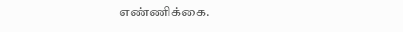எண்ணிக்கை.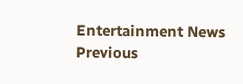Entertainment News
Previous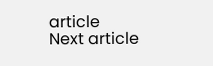article
Next article